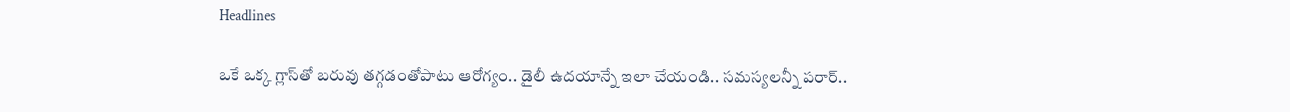Headlines

ఒకే ఒక్క గ్లాస్‌తో బరువు తగ్గడంతోపాటు ఆరోగ్యం.. డైలీ ఉదయాన్నే ఇలా చేయండి.. సమస్యలన్నీ పరార్..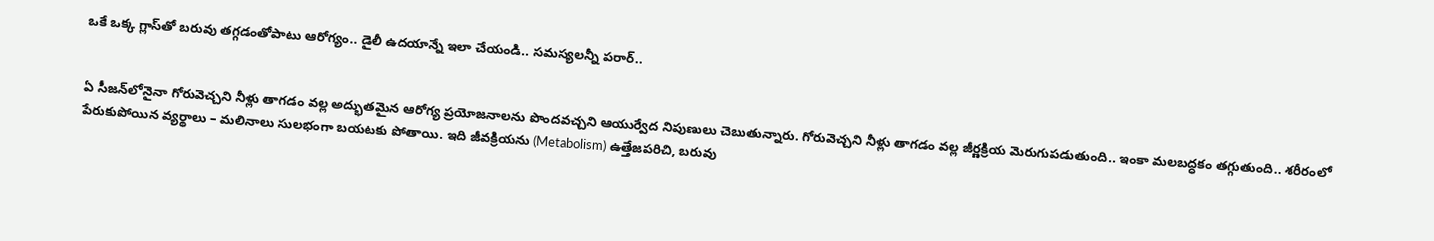ఒకే ఒక్క గ్లాస్‌తో బరువు తగ్గడంతోపాటు ఆరోగ్యం.. డైలీ ఉదయాన్నే ఇలా చేయండి.. సమస్యలన్నీ పరార్..


ఏ సీజన్‌లోనైనా గోరువెచ్చని నీళ్లు తాగడం వల్ల అద్భుతమైన ఆరోగ్య ప్రయోజనాలను పొందవచ్చని ఆయుర్వేద నిపుణులు చెబుతున్నారు. గోరువెచ్చని నీళ్లు తాగడం వల్ల జీర్ణక్రియ మెరుగుపడుతుంది.. ఇంకా మలబద్ధకం తగ్గుతుంది.. శరీరంలో పేరుకుపోయిన వ్యర్థాలు – మలినాలు సులభంగా బయటకు పోతాయి. ఇది జీవక్రియను (Metabolism) ఉత్తేజపరిచి, బరువు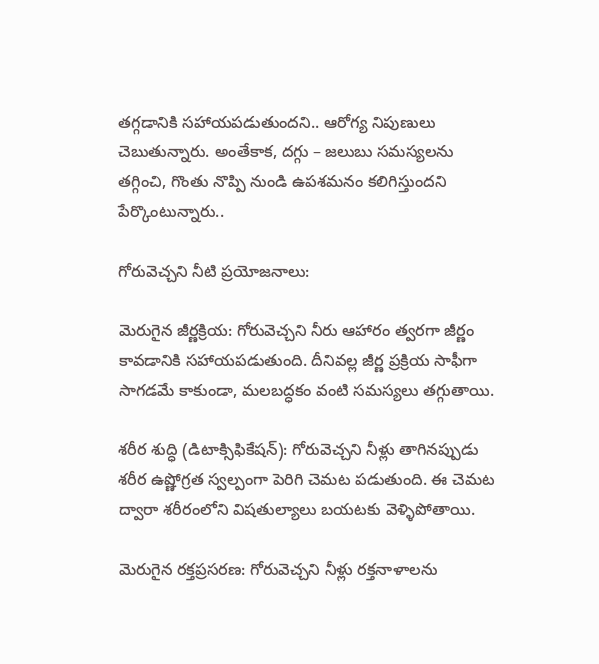తగ్గడానికి సహాయపడుతుందని.. ఆరోగ్య నిపుణులు చెబుతున్నారు. అంతేకాక, దగ్గు – జలుబు సమస్యలను తగ్గించి, గొంతు నొప్పి నుండి ఉపశమనం కలిగిస్తుందని పేర్కొంటున్నారు..

గోరువెచ్చని నీటి ప్రయోజనాలు:

మెరుగైన జీర్ణక్రియ: గోరువెచ్చని నీరు ఆహారం త్వరగా జీర్ణం కావడానికి సహాయపడుతుంది. దీనివల్ల జీర్ణ ప్రక్రియ సాఫీగా సాగడమే కాకుండా, మలబద్ధకం వంటి సమస్యలు తగ్గుతాయి.

శరీర శుద్ధి (డిటాక్సిఫికేషన్): గోరువెచ్చని నీళ్లు తాగినప్పుడు శరీర ఉష్ణోగ్రత స్వల్పంగా పెరిగి చెమట పడుతుంది. ఈ చెమట ద్వారా శరీరంలోని విషతుల్యాలు బయటకు వెళ్ళిపోతాయి.

మెరుగైన రక్తప్రసరణ: గోరువెచ్చని నీళ్లు రక్తనాళాలను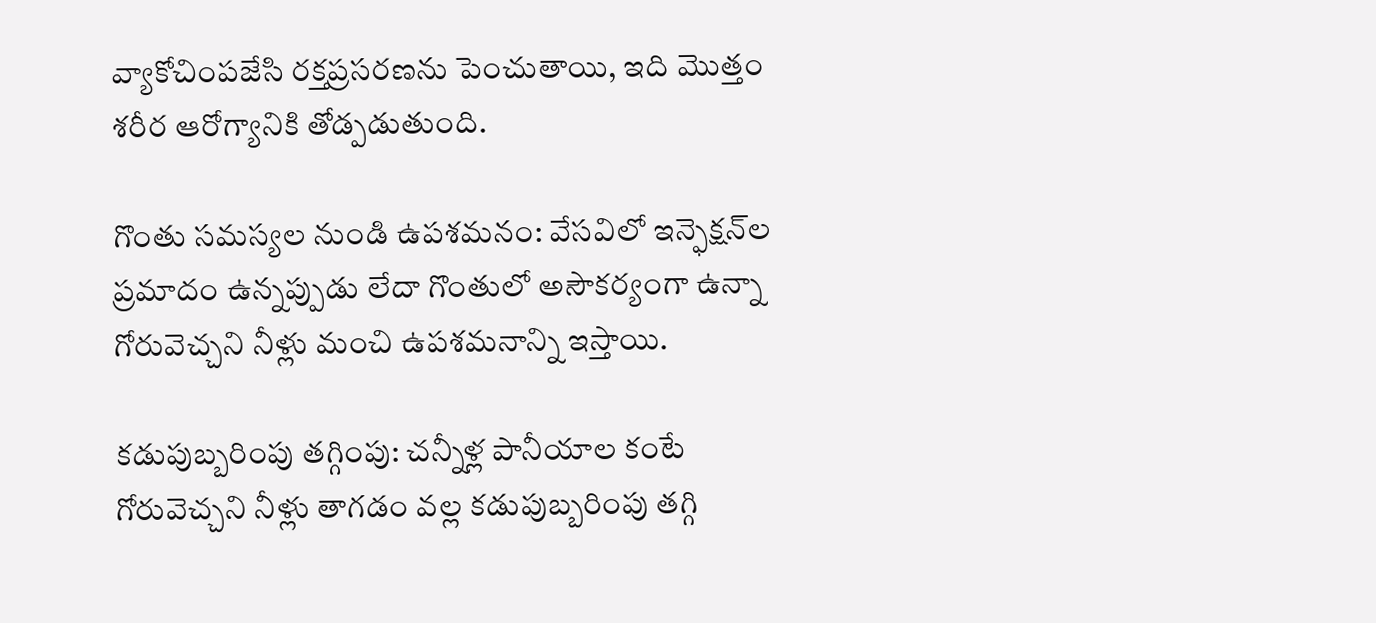వ్యాకోచింపజేసి రక్తప్రసరణను పెంచుతాయి, ఇది మొత్తం శరీర ఆరోగ్యానికి తోడ్పడుతుంది.

గొంతు సమస్యల నుండి ఉపశమనం: వేసవిలో ఇన్ఫెక్షన్‌ల ప్రమాదం ఉన్నప్పుడు లేదా గొంతులో అసౌకర్యంగా ఉన్నా గోరువెచ్చని నీళ్లు మంచి ఉపశమనాన్ని ఇస్తాయి.

కడుపుబ్బరింపు తగ్గింపు: చన్నీళ్ల పానీయాల కంటే గోరువెచ్చని నీళ్లు తాగడం వల్ల కడుపుబ్బరింపు తగ్గి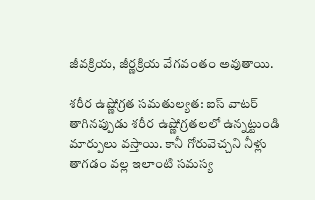జీవక్రియ, జీర్ణక్రియ వేగవంతం అవుతాయి.

శరీర ఉష్ణోగ్రత సమతుల్యత: ఐస్ వాటర్ తాగినప్పుడు శరీర ఉష్ణోగ్రతలలో ఉన్నట్టుండి మార్పులు వస్తాయి. కానీ గోరువెచ్చని నీళ్లు తాగడం వల్ల ఇలాంటి సమస్య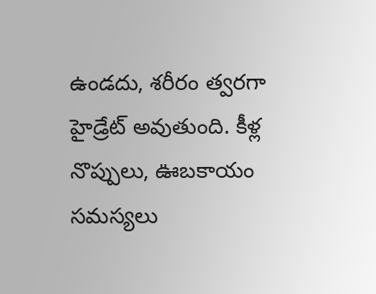ఉండదు, శరీరం త్వరగా హైడ్రేట్ అవుతుంది. కీళ్ల నొప్పులు, ఊబకాయం సమస్యలు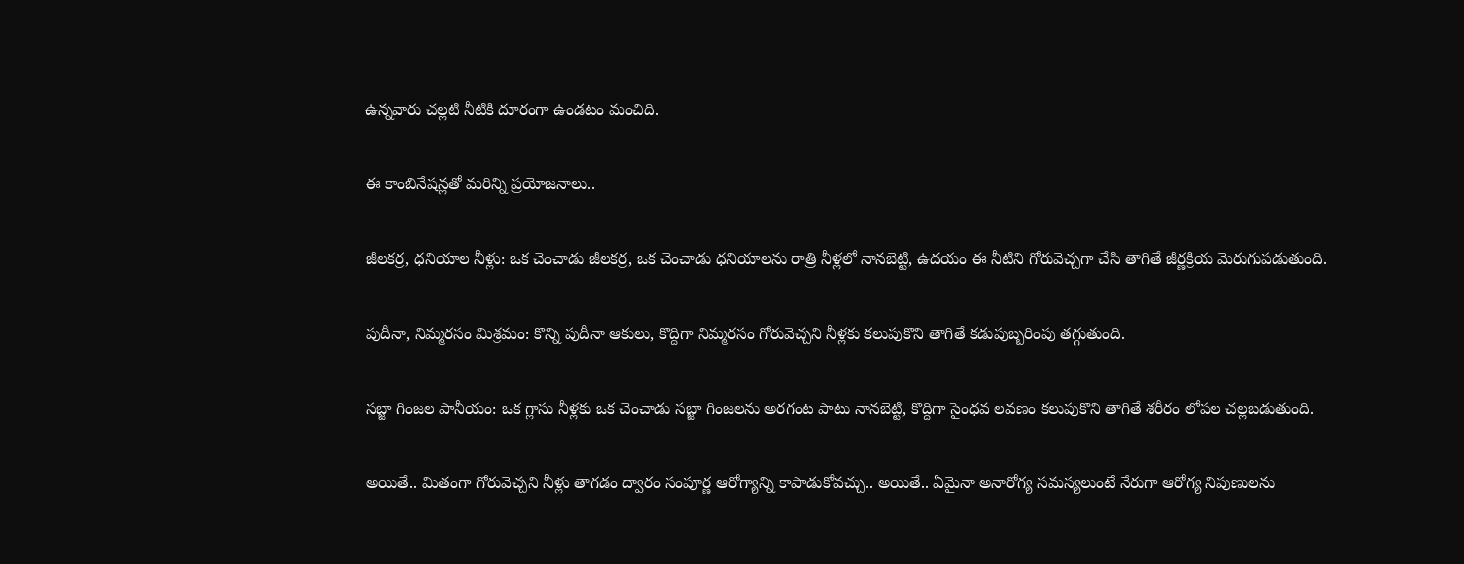ఉన్నవారు చల్లటి నీటికి దూరంగా ఉండటం మంచిది.

ఈ కాంబినేషన్లతో మరిన్ని ప్రయోజనాలు..

జీలకర్ర, ధనియాల నీళ్లు: ఒక చెంచాడు జీలకర్ర, ఒక చెంచాడు ధనియాలను రాత్రి నీళ్లలో నానబెట్టి, ఉదయం ఈ నీటిని గోరువెచ్చగా చేసి తాగితే జీర్ణక్రియ మెరుగుపడుతుంది.

పుదీనా, నిమ్మరసం మిశ్రమం: కొన్ని పుదీనా ఆకులు, కొద్దిగా నిమ్మరసం గోరువెచ్చని నీళ్లకు కలుపుకొని తాగితే కడుపుబ్బరింపు తగ్గుతుంది.

సబ్జా గింజల పానీయం: ఒక గ్లాసు నీళ్లకు ఒక చెంచాడు సబ్జా గింజలను అరగంట పాటు నానబెట్టి, కొద్దిగా సైంధవ లవణం కలుపుకొని తాగితే శరీరం లోపల చల్లబడుతుంది.

అయితే.. మితంగా గోరువెచ్చని నీళ్లు తాగడం ద్వారం సంపూర్ణ ఆరోగ్యాన్ని కాపాడుకోవచ్చు.. అయితే.. ఏమైనా అనారోగ్య సమస్యలుంటే నేరుగా ఆరోగ్య నిపుణులను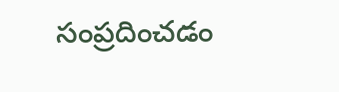సంప్రదించడం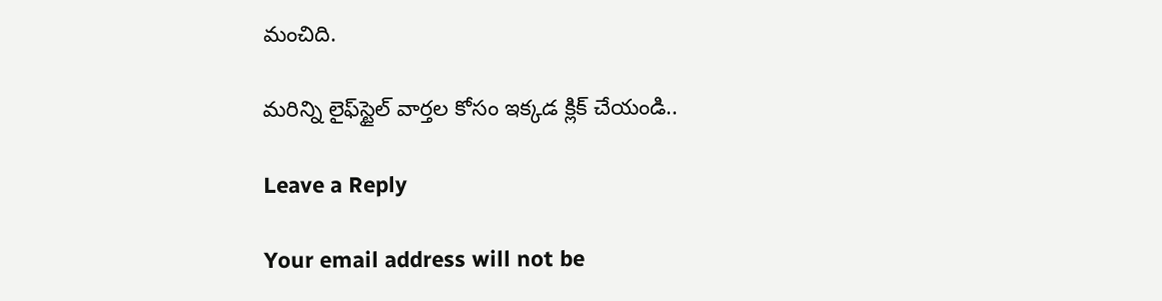మంచిది.

మరిన్ని లైఫ్‌స్టైల్ వార్తల కోసం ఇక్కడ క్లిక్ చేయండి..

Leave a Reply

Your email address will not be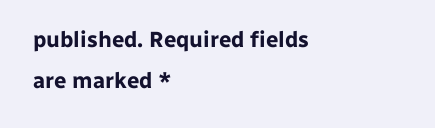published. Required fields are marked *